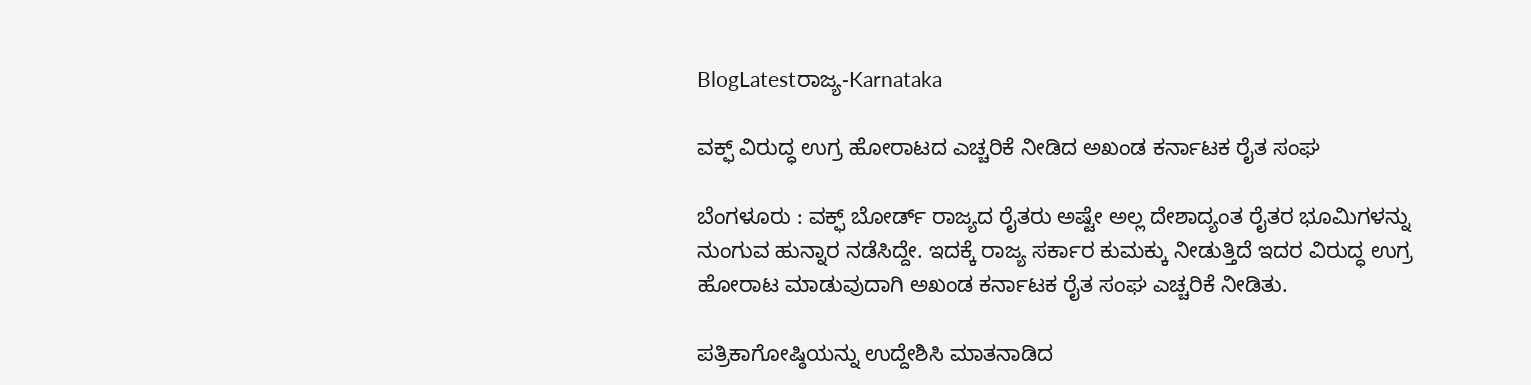BlogLatestರಾಜ್ಯ-Karnataka

ವಕ್ಫ್ ವಿರುದ್ಧ ಉಗ್ರ ಹೋರಾಟದ ಎಚ್ಚರಿಕೆ ನೀಡಿದ ಅಖಂಡ ಕರ್ನಾಟಕ ರೈತ ಸಂಘ

ಬೆಂಗಳೂರು : ವಕ್ಫ್ ಬೋರ್ಡ್ ರಾಜ್ಯದ ರೈತರು ಅಷ್ಟೇ ಅಲ್ಲ ದೇಶಾದ್ಯಂತ ರೈತರ ಭೂಮಿಗಳನ್ನು ನುಂಗುವ ಹುನ್ನಾರ ನಡೆಸಿದ್ದೇ. ಇದಕ್ಕೆ ರಾಜ್ಯ ಸರ್ಕಾರ ಕುಮಕ್ಕು ನೀಡುತ್ತಿದೆ ಇದರ ವಿರುದ್ಧ ಉಗ್ರ ಹೋರಾಟ ಮಾಡುವುದಾಗಿ ಅಖಂಡ ಕರ್ನಾಟಕ ರೈತ ಸಂಘ ಎಚ್ಚರಿಕೆ ನೀಡಿತು.

ಪತ್ರಿಕಾಗೋಷ್ಠಿಯನ್ನು ಉದ್ದೇಶಿಸಿ ಮಾತನಾಡಿದ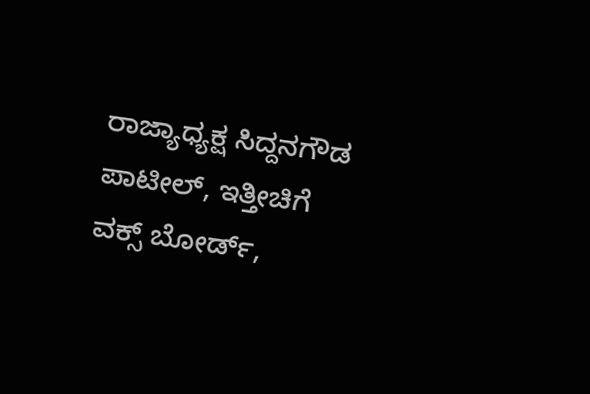ರಾಜ್ಯಾಧ್ಯಕ್ಷ ಸಿದ್ದನಗೌಡ ಪಾಟೀಲ್, ಇತ್ತೀಚಿಗೆ ವಕ್ಸ್ ಬೋರ್ಡ್,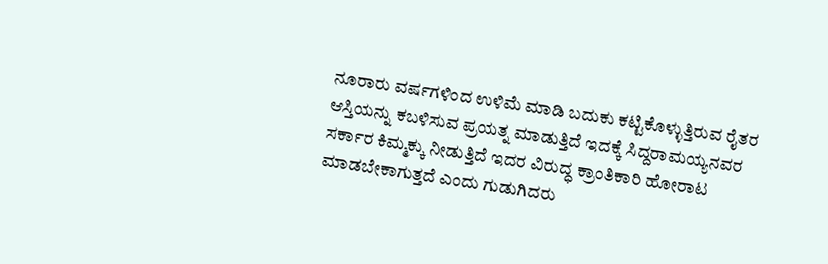ನೂರಾರು ವರ್ಷಗಳಿಂದ ಉಳಿಮೆ ಮಾಡಿ ಬದುಕು ಕಟ್ಟಿಕೊಳ್ಳುತ್ತಿರುವ ರೈತರ ಆಸ್ತಿಯನ್ನು ಕಬಳಿಸುವ ಪ್ರಯತ್ನ ಮಾಡುತ್ತಿದೆ ಇದಕ್ಕೆ ಸಿದ್ದರಾಮಯ್ಯನವರ ಸರ್ಕಾರ ಕಿಮ್ಮಕ್ಕು ನೀಡುತ್ತಿದೆ ಇದರ ವಿರುದ್ಧ ಕ್ರಾಂತಿಕಾರಿ ಹೋರಾಟ ಮಾಡಬೇಕಾಗುತ್ತದೆ ಎಂದು ಗುಡುಗಿದರು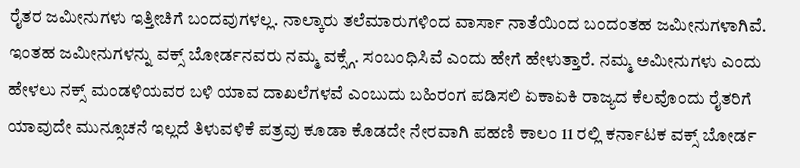ರೈತರ ಜಮೀನುಗಳು ಇತ್ತೀಚಿಗೆ ಬಂದವುಗಳಲ್ಲ. ನಾಲ್ಕಾರು ತಲೆಮಾರುಗಳಿಂದ ವಾರ್ಸಾ ನಾತೆಯಿಂದ ಬಂದಂತಹ ಜಮೀನುಗಳಾಗಿವೆ. ಇಂತಹ ಜಮೀನುಗಳನ್ನು ವಕ್ಸ್ ಬೋರ್ಡನವರು ನಮ್ಮ ವಕ್ಸ್ಗೆ. ಸಂಬಂಧಿಸಿವೆ ಎಂದು ಹೇಗೆ ಹೇಳುತ್ತಾರೆ. ನಮ್ಮ ಅಮೀನುಗಳು ಎಂದು ಹೇಳಲು ನಕ್ಸ್ ಮಂಡಳಿಯವರ ಬಳಿ ಯಾವ ದಾಖಲೆಗಳವೆ ಎಂಬುದು ಬಹಿರಂಗ ಪಡಿಸಲಿ ಏಕಾಏಕಿ ರಾಜ್ಯದ ಕೆಲವೊಂದು ರೈತರಿಗೆ ಯಾವುದೇ ಮುನ್ಸೂಚನೆ ಇಲ್ಲದೆ ತಿಳುವಳಿಕೆ ಪತ್ರವು ಕೂಡಾ ಕೊಡದೇ ನೇರವಾಗಿ ಪಹಣಿ ಕಾಲಂ 11 ರಲ್ಲಿ ಕರ್ನಾಟಕ ವಕ್ಸ್ ಬೋರ್ಡ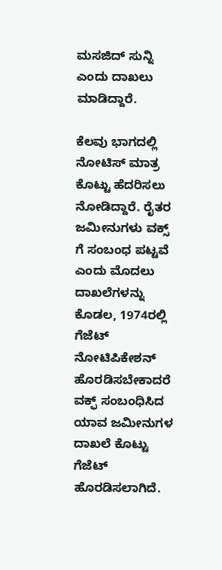ಮಸಜಿದ್ ಸುನ್ನಿ ಎಂದು ದಾಖಲು ಮಾಡಿದ್ದಾರೆ.

ಕೆಲವು ಭಾಗದಲ್ಲಿ ನೋಟಿಸ್ ಮಾತ್ರ ಕೊಟ್ಟು ಹೆದರಿಸಲು ನೋಡಿದ್ದಾರೆ. ರೈತರ ಜಮೀನುಗಳು ವಕ್ಸ್ ಗೆ ಸಂಬಂಧ ಪಟ್ಟವೆ ಎಂದು ಮೊದಲು ದಾಖಲೆಗಳನ್ನು ಕೊಡಲ, 1974ರಲ್ಲಿ ಗೆಜೆಟ್ ನೋಟಿಪಿಕೇಶನ್ ಹೊರಡಿಸಬೇಕಾದರೆ ವಕ್ಫ್ ಸಂಬಂಧಿಸಿದ ಯಾವ ಜಮೀನುಗಳ ದಾಖಲೆ ಕೊಟ್ಟು ಗೆಜೆಟ್ ಹೊರಡಿಸಲಾಗಿದೆ.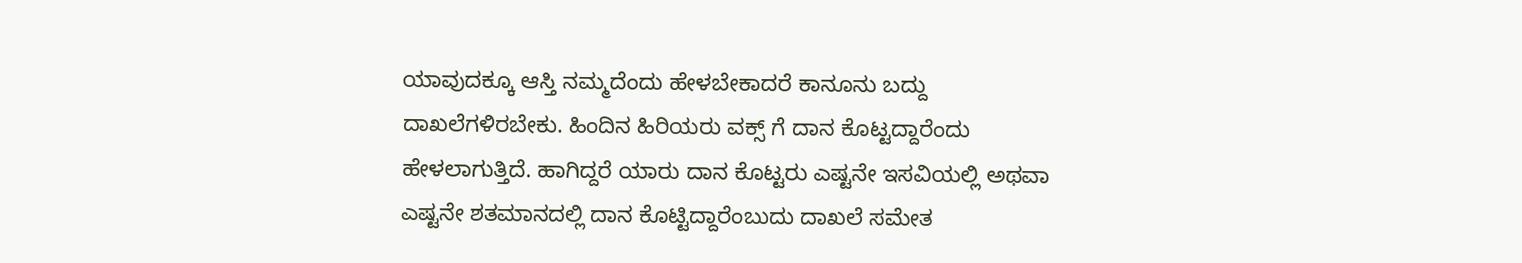ಯಾವುದಕ್ಕೂ ಆಸ್ತಿ ನಮ್ಮದೆಂದು ಹೇಳಬೇಕಾದರೆ ಕಾನೂನು ಬದ್ದು ದಾಖಲೆಗಳಿರಬೇಕು. ಹಿಂದಿನ ಹಿರಿಯರು ವಕ್ಸ್ ಗೆ ದಾನ ಕೊಟ್ಟದ್ದಾರೆಂದು ಹೇಳಲಾಗುತ್ತಿದೆ. ಹಾಗಿದ್ದರೆ ಯಾರು ದಾನ ಕೊಟ್ಟರು ಎಷ್ಟನೇ ಇಸವಿಯಲ್ಲಿ ಅಥವಾ ಎಷ್ಟನೇ ಶತಮಾನದಲ್ಲಿ ದಾನ ಕೊಟ್ಟಿದ್ದಾರೆಂಬುದು ದಾಖಲೆ ಸಮೇತ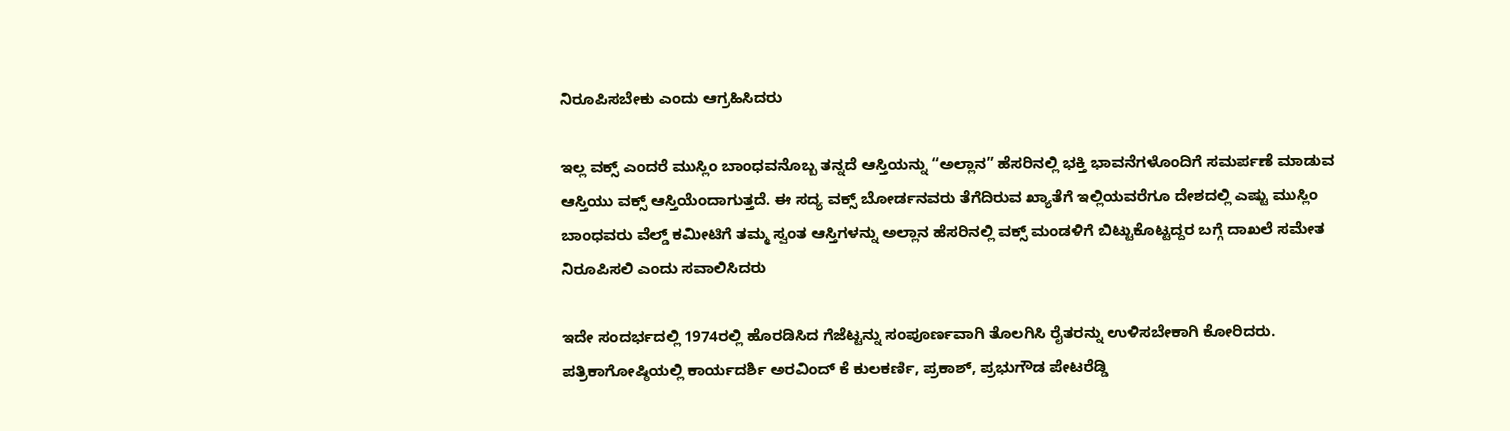ನಿರೂಪಿಸಬೇಕು ಎಂದು ಆಗ್ರಹಿಸಿದರು

ಇಲ್ಲ ವಕ್ಸ್ ಎಂದರೆ ಮುಸ್ಲಿಂ ಬಾಂಧವನೊಬ್ಬ ತನ್ನದೆ ಆಸ್ತಿಯನ್ನು “ಅಲ್ಲಾನ” ಹೆಸರಿನಲ್ಲಿ ಭಕ್ತಿ ಭಾವನೆಗಳೊಂದಿಗೆ ಸಮರ್ಪಣೆ ಮಾಡುವ ಆಸ್ತಿಯು ವಕ್ಸ್ ಆಸ್ತಿಯೆಂದಾಗುತ್ತದೆ. ಈ ಸದ್ಯ ವಕ್ಸ್ ಬೋರ್ಡನವರು ತೆಗೆದಿರುವ ಖ್ಯಾತೆಗೆ ಇಲ್ಲಿಯವರೆಗೂ ದೇಶದಲ್ಲಿ ಎಷ್ಟು ಮುಸ್ಲಿಂ ಬಾಂಧವರು ವೆಲ್ಡ್ ಕಮೀಟಿಗೆ ತಮ್ಮ ಸ್ವಂತ ಆಸ್ತಿಗಳನ್ನು ಅಲ್ಲಾನ ಹೆಸರಿನಲ್ಲಿ ವಕ್ಸ್ ಮಂಡಳಿಗೆ ಬಿಟ್ಟುಕೊಟ್ಟದ್ದರ ಬಗ್ಗೆ ದಾಖಲೆ ಸಮೇತ ನಿರೂಪಿಸಲಿ ಎಂದು ಸವಾಲಿಸಿದರು

ಇದೇ ಸಂದರ್ಭದಲ್ಲಿ 1974ರಲ್ಲಿ ಹೊರಡಿಸಿದ ಗೆಜೆಟ್ಟನ್ನು ಸಂಪೂರ್ಣವಾಗಿ ತೊಲಗಿಸಿ ರೈತರನ್ನು ಉಳಿಸಬೇಕಾಗಿ ಕೋರಿದರು. ಪತ್ರಿಕಾಗೋಷ್ಠಿಯಲ್ಲಿ ಕಾರ್ಯದರ್ಶಿ ಅರವಿಂದ್ ಕೆ ಕುಲಕರ್ಣಿ, ಪ್ರಕಾಶ್, ಪ್ರಭುಗೌಡ ಪೇಟರೆಡ್ಡಿ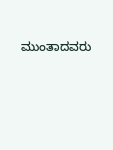ಮುಂತಾದವರು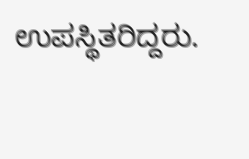ಉಪಸ್ಥಿತರಿದ್ದರು.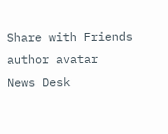Share with Friends
author avatar
News Desk